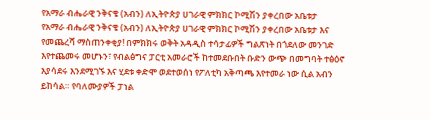የአማራ ብሔራዊ ንቅናቄ (አብን) ለኢትዮጵያ ሀገራዊ ምክክር ኮሚሽን ያቀረበው አቤቱታ
የአማራ ብሔራዊ ንቅናቄ (አብን) ለኢትዮጵያ ሀገራዊ ምክክር ኮሚሽን ያቀረበው አቤቱታ እና የመጨረሻ ማስጠንቀቂያ! በምክክሩ ወቅት አዳዲስ ተሳታፊዎች ግልጽነት በጎደለው መንገድ እየተጨመሩ መሆኑን፣ የብልፅግና ፓርቲ አመራሮች ከተመደቡበት ቡድን ውጭ በመግባት ተፅዕኖ እያሳደሩ እንደሚገኙ እና ሂደቱ ቀድሞ ወደተወሰነ የፖለቲካ አቅጣጫ እየተመራ ነው ሲል አብን ይከሳል። የባለሙያዎች ፓነል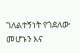ገለልተኝነት የጎደለው መሆኑን እና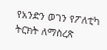የአንድን ወገን የፖለቲካ ትርክት ለማስረጽ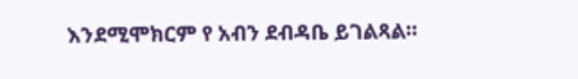እንደሚሞክርም የ አብን ደብዳቤ ይገልጻል።